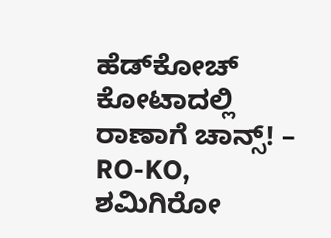ಹೆಡ್‌ಕೋಚ್ ಕೋಟಾದಲ್ಲಿ ರಾಣಾಗೆ ಚಾನ್ಸ್! – RO-KO, ಶಮಿಗಿರೋ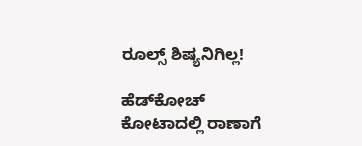ರೂಲ್ಸ್‌ ಶಿಷ್ಯನಿಗಿಲ್ಲ!

ಹೆಡ್‌ಕೋಚ್ ಕೋಟಾದಲ್ಲಿ ರಾಣಾಗೆ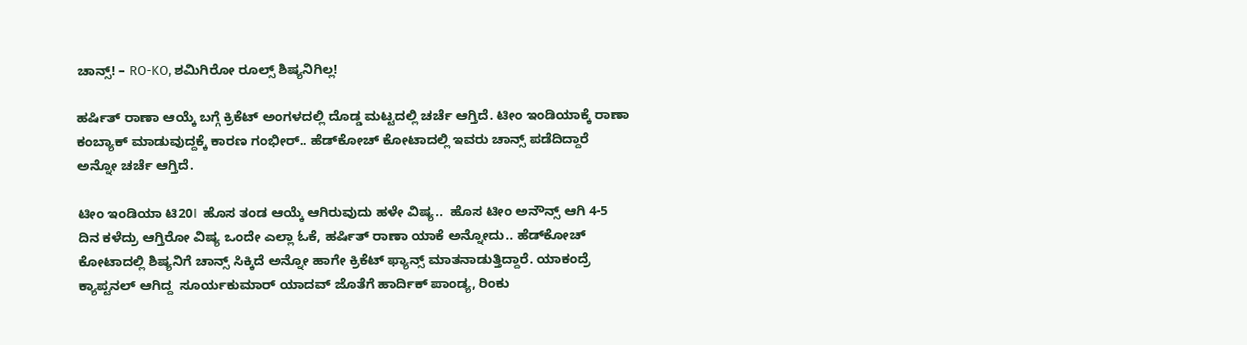ಚಾನ್ಸ್! – RO-KO, ಶಮಿಗಿರೋ ರೂಲ್ಸ್‌ ಶಿಷ್ಯನಿಗಿಲ್ಲ!

ಹರ್ಷಿತ್ ರಾಣಾ ಆಯ್ಕೆ ಬಗ್ಗೆ ಕ್ರಿಕೆಟ್ ಅಂಗಳದಲ್ಲಿ ದೊಡ್ಡ ಮಟ್ಟದಲ್ಲಿ ಚರ್ಚೆ ಆಗ್ತಿದೆ. ಟೀಂ ಇಂಡಿಯಾಕ್ಕೆ ರಾಣಾ ಕಂಬ್ಯಾಕ್ ಮಾಡುವುದ್ದಕ್ಕೆ ಕಾರಣ ಗಂಭೀರ್‌.. ಹೆಡ್‌ಕೋಚ್ ಕೋಟಾದಲ್ಲಿ ಇವರು ಚಾನ್ಸ್ ಪಡೆದಿದ್ದಾರೆ ಅನ್ನೋ ಚರ್ಚೆ ಆಗ್ತಿದೆ.

ಟೀಂ ಇಂಡಿಯಾ ಟಿ20I  ಹೊಸ ತಂಡ ಆಯ್ಕೆ ಆಗಿರುವುದು ಹಳೇ ವಿಷ್ಯ..  ಹೊಸ ಟೀಂ ಅನೌನ್ಸ್ ಆಗಿ 4-5 ದಿನ ಕಳೆದ್ರು ಆಗ್ತಿರೋ ವಿಷ್ಯ ಒಂದೇ ಎಲ್ಲಾ ಓಕೆ, ಹರ್ಷಿತ್ ರಾಣಾ ಯಾಕೆ ಅನ್ನೋದು.. ಹೆಡ್‌ಕೋಚ್ ಕೋಟಾದಲ್ಲಿ ಶಿಷ್ಯನಿಗೆ ಚಾನ್ಸ್ ಸಿಕ್ಕಿದೆ ಅನ್ನೋ ಹಾಗೇ ಕ್ರಿಕೆಟ್ ಫ್ಯಾನ್ಸ್ ಮಾತನಾಡುತ್ತಿದ್ದಾರೆ. ಯಾಕಂದ್ರೆ ಕ್ಯಾಪ್ಟನಲ್ ಆಗಿದ್ದ  ಸೂರ್ಯಕುಮಾರ್ ಯಾದವ್ ಜೊತೆಗೆ ಹಾರ್ದಿಕ್ ಪಾಂಡ್ಯ, ರಿಂಕು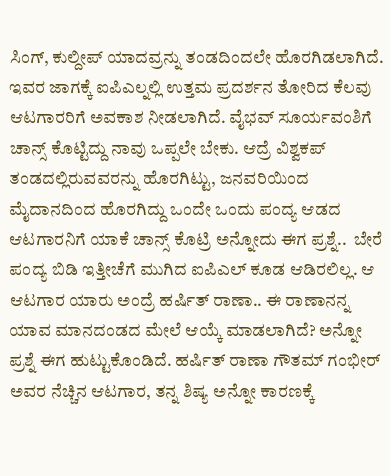ಸಿಂಗ್, ಕುಲ್ದೀಪ್ ಯಾದವ್ರನ್ನು ತಂಡದಿಂದಲೇ ಹೊರಗಿಡಲಾಗಿದೆ. ಇವರ ಜಾಗಕ್ಕೆ ಐಪಿಎಲ್ನಲ್ಲಿ ಉತ್ತಮ ಪ್ರದರ್ಶನ ತೋರಿದ ಕೆಲವು ಆಟಗಾರರಿಗೆ ಅವಕಾಶ ನೀಡಲಾಗಿದೆ. ವೈಭವ್ ಸೂರ್ಯವಂಶಿಗೆ ಚಾನ್ಸ್ ಕೊಟ್ಟಿದ್ದು ನಾವು ಒಪ್ಪಲೇ ಬೇಕು. ಆದ್ರೆ ವಿಶ್ವಕಪ್ ತಂಡದಲ್ಲಿರುವವರನ್ನು ಹೊರಗಿಟ್ಟು, ಜನವರಿಯಿಂದ ಮೈದಾನದಿಂದ ಹೊರಗಿದ್ದು ಒಂದೇ ಒಂದು ಪಂದ್ಯ ಆಡದ ಆಟಗಾರನಿಗೆ ಯಾಕೆ ಚಾನ್ಸ್ ಕೊಟ್ರಿ ಅನ್ನೋದು ಈಗ ಪ್ರಶ್ನೆ..  ಬೇರೆ ಪಂದ್ಯ ಬಿಡಿ ಇತ್ತೀಚೆಗೆ ಮುಗಿದ ಐಪಿಎಲ್ ಕೂಡ ಆಡಿರಲಿಲ್ಲ. ಆ ಆಟಗಾರ ಯಾರು ಅಂದ್ರೆ ಹರ್ಷಿತ್ ರಾಣಾ.. ಈ ರಾಣಾನನ್ನ ಯಾವ ಮಾನದಂಡದ ಮೇಲೆ ಆಯ್ಕೆ ಮಾಡಲಾಗಿದೆ? ಅನ್ನೋ ಪ್ರಶ್ನೆ ಈಗ ಹುಟ್ಟುಕೊಂಡಿದೆ. ಹರ್ಷಿತ್ ರಾಣಾ ಗೌತಮ್ ಗಂಭೀರ್ ಅವರ ನೆಚ್ಚಿನ ಆಟಗಾರ, ತನ್ನ ಶಿಷ್ಯ ಅನ್ನೋ ಕಾರಣಕ್ಕೆ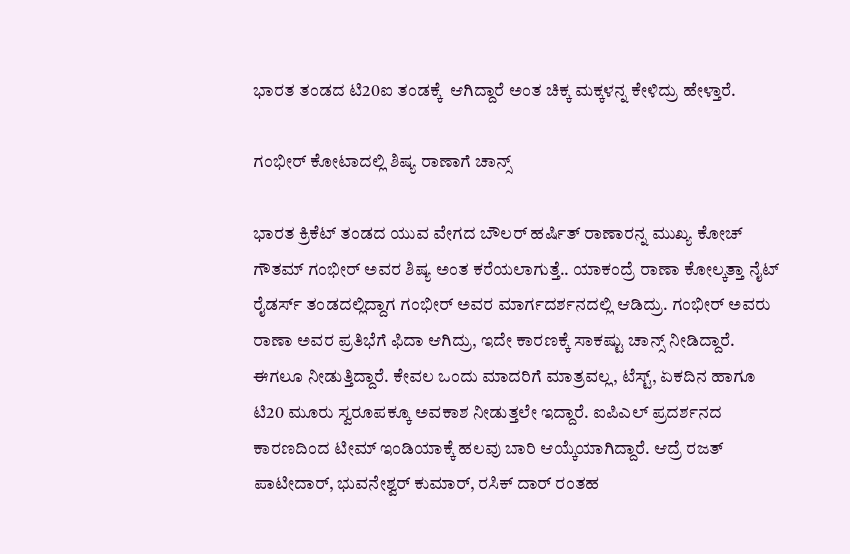ಭಾರತ ತಂಡದ ಟಿ20ಐ ತಂಡಕ್ಕೆ  ಆಗಿದ್ದಾರೆ ಅಂತ ಚಿಕ್ಕ ಮಕ್ಕಳನ್ನ ಕೇಳಿದ್ರು ಹೇಳ್ತಾರೆ.

ಗಂಭೀರ್ ಕೋಟಾದಲ್ಲಿ ಶಿಷ್ಯ ರಾಣಾಗೆ ಚಾನ್ಸ್‌

ಭಾರತ ಕ್ರಿಕೆಟ್ ತಂಡದ ಯುವ ವೇಗದ ಬೌಲರ್ ಹರ್ಷಿತ್ ರಾಣಾರನ್ನ ಮುಖ್ಯ ಕೋಚ್ ಗೌತಮ್ ಗಂಭೀರ್ ಅವರ ಶಿಷ್ಯ ಅಂತ ಕರೆಯಲಾಗುತ್ತೆ.. ಯಾಕಂದ್ರೆ ರಾಣಾ ಕೋಲ್ಕತ್ತಾ ನೈಟ್ ರೈಡರ್ಸ್ ತಂಡದಲ್ಲಿದ್ದಾಗ ಗಂಭೀರ್ ಅವರ ಮಾರ್ಗದರ್ಶನದಲ್ಲಿ ಆಡಿದ್ರು. ಗಂಭೀರ್ ಅವರು ರಾಣಾ ಅವರ ಪ್ರತಿಭೆಗೆ ಫಿದಾ ಆಗಿದ್ರು, ಇದೇ ಕಾರಣಕ್ಕೆ ಸಾಕಷ್ಟು ಚಾನ್ಸ್ ನೀಡಿದ್ದಾರೆ. ಈಗಲೂ ನೀಡುತ್ತಿದ್ದಾರೆ. ಕೇವಲ ಒಂದು ಮಾದರಿಗೆ ಮಾತ್ರವಲ್ಲ, ಟೆಸ್ಟ್, ಏಕದಿನ ಹಾಗೂ ಟಿ20 ಮೂರು ಸ್ವರೂಪಕ್ಕೂ ಅವಕಾಶ ನೀಡುತ್ತಲೇ ಇದ್ದಾರೆ. ಐಪಿಎಲ್ ಪ್ರದರ್ಶನದ ಕಾರಣದಿಂದ ಟೀಮ್ ಇಂಡಿಯಾಕ್ಕೆ ಹಲವು ಬಾರಿ ಆಯ್ಕೆಯಾಗಿದ್ದಾರೆ. ಆದ್ರೆ ರಜತ್ ಪಾಟೀದಾರ್, ಭುವನೇಶ್ವರ್ ಕುಮಾರ್, ರಸಿಕ್ ದಾರ್ ರಂತಹ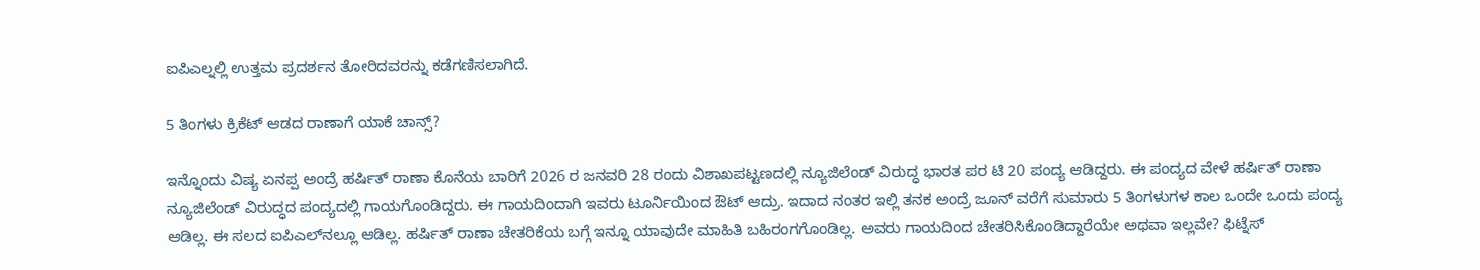ಐಪಿಎಲ್ನಲ್ಲಿ ಉತ್ತಮ ಪ್ರದರ್ಶನ ತೋರಿದವರನ್ನು ಕಡೆಗಣಿಸಲಾಗಿದೆ.

5 ತಿಂಗಳು ಕ್ರಿಕೆಟ್ ಆಡದ ರಾಣಾಗೆ ಯಾಕೆ ಚಾನ್ಸ್‌?

ಇನ್ನೊಂದು ವಿಷ್ಯ ಏನಪ್ಪ ಅಂದ್ರೆ ಹರ್ಷಿತ್ ರಾಣಾ ಕೊನೆಯ ಬಾರಿಗೆ 2026 ರ ಜನವರಿ 28 ರಂದು ವಿಶಾಖಪಟ್ಟಣದಲ್ಲಿ ನ್ಯೂಜಿಲೆಂಡ್ ವಿರುದ್ಧ ಭಾರತ ಪರ ಟಿ 20 ಪಂದ್ಯ ಆಡಿದ್ದರು. ಈ ಪಂದ್ಯದ ವೇಳೆ ಹರ್ಷಿತ್ ರಾಣಾ ನ್ಯೂಜಿಲೆಂಡ್ ವಿರುದ್ಧದ ಪಂದ್ಯದಲ್ಲಿ ಗಾಯಗೊಂಡಿದ್ದರು. ಈ ಗಾಯದಿಂದಾಗಿ ಇವರು ಟೂರ್ನಿಯಿಂದ ಔಟ್ ಆದ್ರು. ಇದಾದ ನಂತರ ಇಲ್ಲಿ ತನಕ ಅಂದ್ರೆ ಜೂನ್ ವರೆಗೆ ಸುಮಾರು 5 ತಿಂಗಳುಗಳ ಕಾಲ ಒಂದೇ ಒಂದು ಪಂದ್ಯ ಆಡಿಲ್ಲ. ಈ ಸಲದ ಐಪಿಎಲ್‌ನಲ್ಲೂ ಆಡಿಲ್ಲ. ಹರ್ಷಿತ್ ರಾಣಾ ಚೇತರಿಕೆಯ ಬಗ್ಗೆ ಇನ್ನೂ ಯಾವುದೇ ಮಾಹಿತಿ ಬಹಿರಂಗಗೊಂಡಿಲ್ಲ. ಅವರು ಗಾಯದಿಂದ ಚೇತರಿಸಿಕೊಂಡಿದ್ದಾರೆಯೇ ಅಥವಾ ಇಲ್ಲವೇ? ಫಿಟ್ನೆಸ್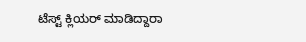ಟೆಸ್ಟ್ ಕ್ಲಿಯರ್ ಮಾಡಿದ್ದಾರಾ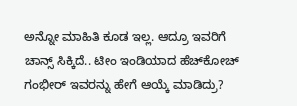ಅನ್ನೋ ಮಾಹಿತಿ ಕೂಡ ಇಲ್ಲ. ಆದ್ರೂ ಇವರಿಗೆ ಚಾನ್ಸ್ ಸಿಕ್ಕಿದೆ.. ಟೀಂ ಇಂಡಿಯಾದ ಹೆಚ್‌ಕೋಚ್‌ ಗಂಭೀರ್ ಇವರನ್ನು ಹೇಗೆ ಆಯ್ಕೆ ಮಾಡಿದ್ರು?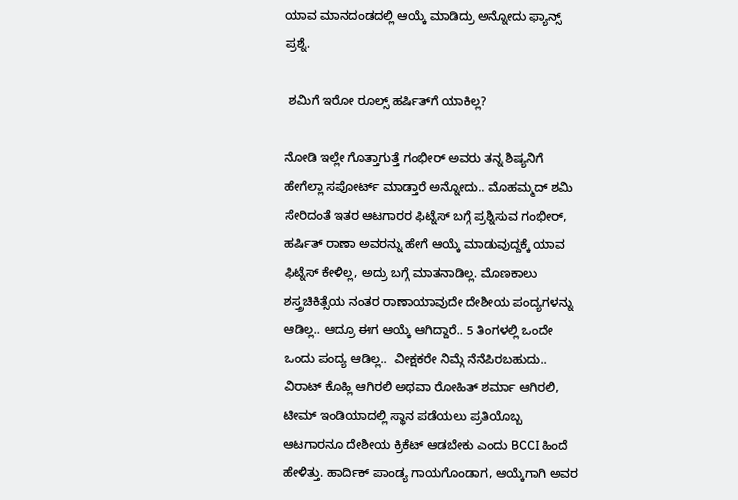ಯಾವ ಮಾನದಂಡದಲ್ಲಿ ಆಯ್ಕೆ ಮಾಡಿದ್ರು ಅನ್ನೋದು ಫ್ಯಾನ್ಸ್ ಪ್ರಶ್ನೆ.

 ಶಮಿಗೆ ಇರೋ ರೂಲ್ಸ್ ಹರ್ಷಿತ್‌ಗೆ ಯಾಕಿಲ್ಲ?

ನೋಡಿ ಇಲ್ಲೇ ಗೊತ್ತಾಗುತ್ತೆ ಗಂಭೀರ್ ಅವರು ತನ್ನ ಶಿಷ್ಯನಿಗೆ ಹೇಗೆಲ್ಲಾ ಸಪೋರ್ಟ್ ಮಾಡ್ತಾರೆ ಅನ್ನೋದು.. ಮೊಹಮ್ಮದ್ ಶಮಿ ಸೇರಿದಂತೆ ಇತರ ಆಟಗಾರರ ಫಿಟ್ನೆಸ್ ಬಗ್ಗೆ ಪ್ರಶ್ನಿಸುವ ಗಂಭೀರ್‌, ಹರ್ಷಿತ್ ರಾಣಾ ಅವರನ್ನು ಹೇಗೆ ಆಯ್ಕೆ ಮಾಡುವುದ್ದಕ್ಕೆ ಯಾವ ಫಿಟ್ನೆಸ್ ಕೇಳಿಲ್ಲ, ಅದ್ರು ಬಗ್ಗೆ ಮಾತನಾಡಿಲ್ಲ. ಮೊಣಕಾಲು ಶಸ್ತ್ರಚಿಕಿತ್ಸೆಯ ನಂತರ ರಾಣಾಯಾವುದೇ ದೇಶೀಯ ಪಂದ್ಯಗಳನ್ನು ಆಡಿಲ್ಲ.. ಆದ್ರೂ ಈಗ ಆಯ್ಕೆ ಆಗಿದ್ದಾರೆ.. 5 ತಿಂಗಳಲ್ಲಿ ಒಂದೇ ಒಂದು ಪಂದ್ಯ ಆಡಿಲ್ಲ..  ವೀಕ್ಷಕರೇ ನಿಮ್ಗೆ ನೆನೆಪಿರಬಹುದು.. ವಿರಾಟ್ ಕೊಹ್ಲಿ ಆಗಿರಲಿ ಅಥವಾ ರೋಹಿತ್ ಶರ್ಮಾ ಆಗಿರಲಿ, ಟೀಮ್ ಇಂಡಿಯಾದಲ್ಲಿ ಸ್ಥಾನ ಪಡೆಯಲು ಪ್ರತಿಯೊಬ್ಬ ಆಟಗಾರನೂ ದೇಶೀಯ ಕ್ರಿಕೆಟ್ ಆಡಬೇಕು ಎಂದು BCCI ಹಿಂದೆ ಹೇಳಿತ್ತು. ಹಾರ್ದಿಕ್ ಪಾಂಡ್ಯ ಗಾಯಗೊಂಡಾಗ, ಆಯ್ಕೆಗಾಗಿ ಅವರ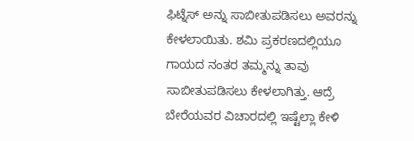ಫಿಟ್ನೆಸ್ ಅನ್ನು ಸಾಬೀತುಪಡಿಸಲು ಅವರನ್ನು ಕೇಳಲಾಯಿತು. ಶಮಿ ಪ್ರಕರಣದಲ್ಲಿಯೂ ಗಾಯದ ನಂತರ ತಮ್ಮನ್ನು ತಾವು ಸಾಬೀತುಪಡಿಸಲು ಕೇಳಲಾಗಿತ್ತು. ಆದ್ರೆ  ಬೇರೆಯವರ ವಿಚಾರದಲ್ಲಿ ಇಷ್ಟೆಲ್ಲಾ ಕೇಳಿ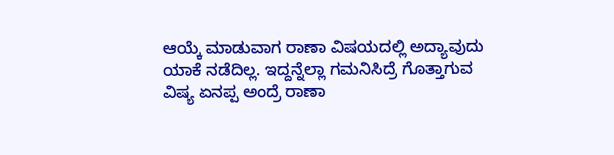ಆಯ್ಕೆ ಮಾಡುವಾಗ ರಾಣಾ ವಿಷಯದಲ್ಲಿ ಅದ್ಯಾವುದು ಯಾಕೆ ನಡೆದಿಲ್ಲ. ಇದ್ದನ್ನೆಲ್ಲಾ ಗಮನಿಸಿದ್ರೆ ಗೊತ್ತಾಗುವ ವಿಷ್ಯ ಏನಪ್ಪ ಅಂದ್ರೆ ರಾಣಾ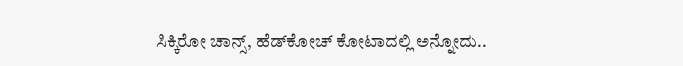ಸಿಕ್ಕಿರೋ ಚಾನ್ಸ್‌, ಹೆಡ್‌ಕೋಚ್ ಕೋಟಾದಲ್ಲಿ ಅನ್ನೋದು..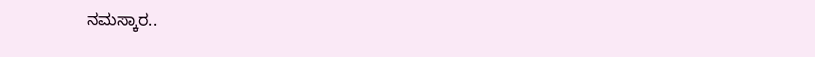ನಮಸ್ಕಾರ..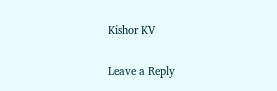Kishor KV

Leave a Reply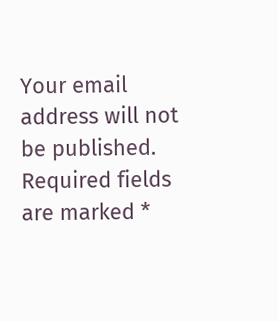Your email address will not be published. Required fields are marked *